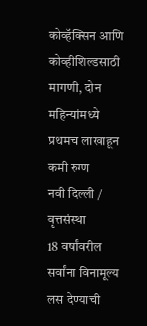कोव्हॅक्सिन आणि कोव्हीशिल्डसाठी मागणी, दोन महिन्यांमध्ये प्रथमच लाखाहून कमी रुग्ण
नवी दिल्ली / वृत्तसंस्था
18 वर्षांवरील सर्वांना विनामूल्य लस देण्याची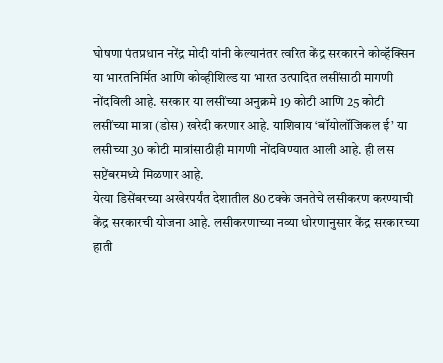घोषणा पंतप्रधान नरेंद्र मोदी यांनी केल्यानंतर त्वरित केंद्र सरकारने कोव्हॅक्सिन या भारतनिर्मित आणि कोव्हीशिल्ड या भारत उत्पादित लसींसाठी मागणी नोंदविली आहे. सरकार या लसींच्या अनुक्रमे 19 कोटी आणि 25 कोटी लसींच्या मात्रा (डोस) खरेदी करणार आहे. याशिवाय ‘बॉयोलॉजिकल ई’ या लसीच्या 30 कोटी मात्रांसाठीही मागणी नोंदविण्यात आली आहे. ही लस सप्टेंबरमध्ये मिळणार आहे.
येत्या डिसेंबरच्या अखेरपर्यंत देशातील 80 टक्के जनतेचे लसीकरण करण्याची केंद्र सरकारची योजना आहे. लसीकरणाच्या नव्या धोरणानुसार केंद्र सरकारच्या हाती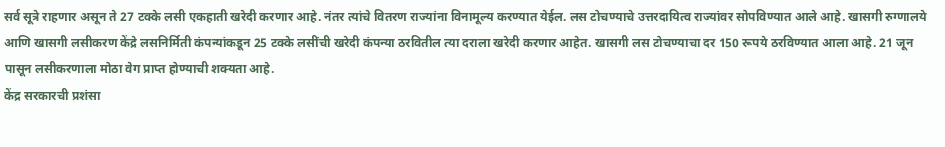सर्व सूत्रे राहणार असून ते 27 टक्के लसी एकहाती खरेदी करणार आहे. नंतर त्यांचे वितरण राज्यांना विनामूल्य करण्यात येईल. लस टोचण्याचे उत्तरदायित्व राज्यांवर सोपविण्यात आले आहे. खासगी रुग्णालये आणि खासगी लसीकरण केंद्रे लसनिर्मिती कंपन्यांकडून 25 टक्के लसींची खरेदी कंपन्या ठरवितील त्या दराला खरेदी करणार आहेत. खासगी लस टोचण्याचा दर 150 रूपये ठरविण्यात आला आहे. 21 जून पासून लसीकरणाला मोठा वेग प्राप्त होण्याची शक्यता आहे.
केंद्र सरकारची प्रशंसा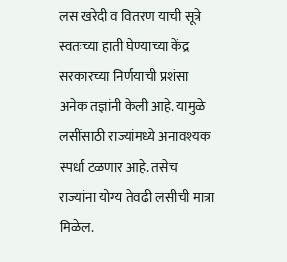लस खरेदी व वितरण याची सूत्रे स्वतःच्या हाती घेण्याच्या केंद्र सरकारच्या निर्णयाची प्रशंसा अनेक तज्ञांनी केली आहे. यामुळे लसींसाठी राज्यांमध्ये अनावश्यक स्पर्धा टळणार आहे. तसेच राज्यांना योग्य तेवढी लसीची मात्रा मिळेल.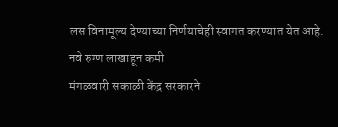लस विनामूल्य देण्याच्या निर्णयाचेही स्वागत करण्यात येत आहे.
नवे रुग्ण लाखाहून कमी
मंगळवारी सकाळी केंद्र सरकारने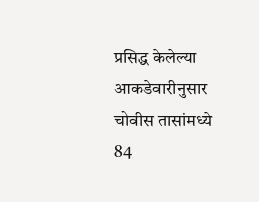प्रसिद्ध केलेल्या आकडेवारीनुसार चोवीस तासांमध्ये 84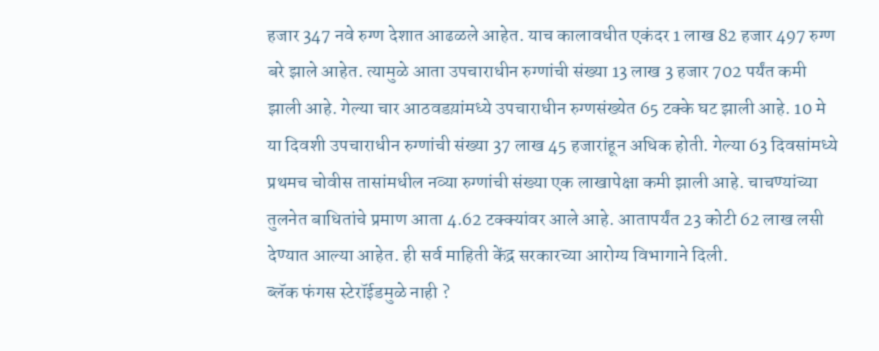हजार 347 नवे रुग्ण देशात आढळले आहेत. याच कालावधीत एकंदर 1 लाख 82 हजार 497 रुग्ण बरे झाले आहेत. त्यामुळे आता उपचाराधीन रुग्णांची संख्या 13 लाख 3 हजार 702 पर्यंत कमी झाली आहे. गेल्या चार आठवडय़ांमध्ये उपचाराधीन रुग्णसंख्येत 65 टक्के घट झाली आहे. 10 मे या दिवशी उपचाराधीन रुग्णांची संख्या 37 लाख 45 हजारांहून अधिक होती. गेल्या 63 दिवसांमध्ये प्रथमच चोवीस तासांमधील नव्या रुग्णांची संख्या एक लाखापेक्षा कमी झाली आहे. चाचण्यांच्या तुलनेत बाधितांचे प्रमाण आता 4.62 टक्क्यांवर आले आहे. आतापर्यंत 23 कोटी 62 लाख लसी देण्यात आल्या आहेत. ही सर्व माहिती केंद्र सरकारच्या आरोग्य विभागाने दिली.
ब्लॅक फंगस स्टेरॉईडमुळे नाही ?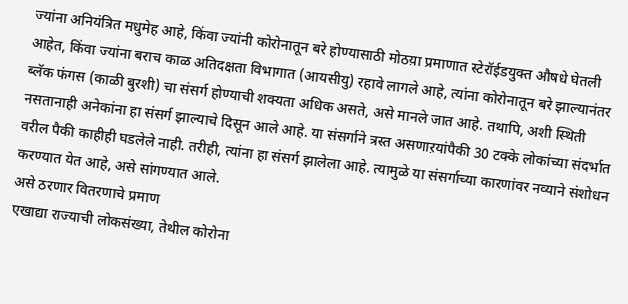ज्यांना अनियंत्रित मधुमेह आहे, किंवा ज्यांनी कोरोनातून बरे होण्यासाठी मोठय़ा प्रमाणात स्टेरॉईडयुक्त औषधे घेतली आहेत, किंवा ज्यांना बराच काळ अतिदक्षता विभागात (आयसीयु) रहावे लागले आहे, त्यांना कोरोनातून बरे झाल्यानंतर ब्लॅक फंगस (काळी बुरशी) चा संसर्ग होण्याची शक्यता अधिक असते, असे मानले जात आहे. तथापि, अशी स्थिती नसतानाही अनेकांना हा संसर्ग झाल्याचे दिसून आले आहे. या संसर्गाने त्रस्त असणाऱयांपैकी 30 टक्के लोकांच्या संदर्भात वरील पैकी काहीही घडलेले नाही. तरीही, त्यांना हा संसर्ग झालेला आहे. त्यामुळे या संसर्गाच्या कारणांवर नव्याने संशोधन करण्यात येत आहे, असे सांगण्यात आले.
असे ठरणार वितरणाचे प्रमाण
एखाद्या राज्याची लोकसंख्या, तेथील कोरोना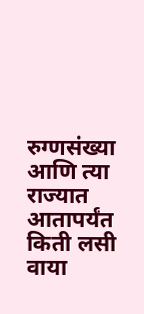रुग्णसंख्या आणि त्या राज्यात आतापर्यंत किती लसी वाया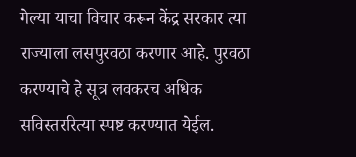गेल्या याचा विचार करून केंद्र सरकार त्या राज्याला लसपुरवठा करणार आहे. पुरवठा करण्याचे हे सूत्र लवकरच अधिक सविस्तररित्या स्पष्ट करण्यात येईल.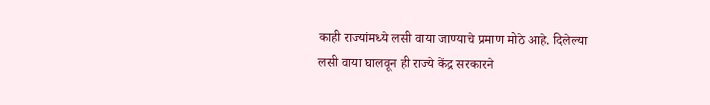काही राज्यांमध्ये लसी वाया जाण्याचे प्रमाण मोठे आहे. दिलेल्या लसी वाया घालवून ही राज्ये केंद्र सरकारने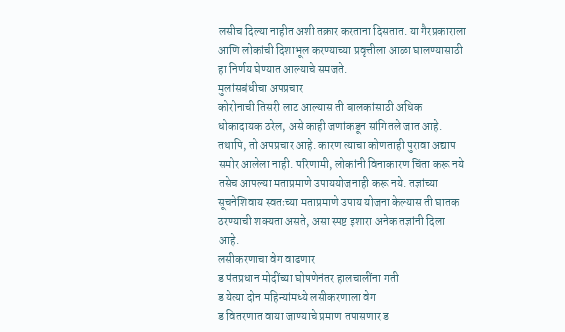लसीच दिल्या नाहीत अशी तक्रार करताना दिसतात. या गैरप्रकाराला आणि लोकांची दिशाभूल करण्याच्या प्रवृत्तीला आळा घालण्यासाठी हा निर्णय घेण्यात आल्याचे समजते.
मुलांसबंधीचा अपप्रचार
कोरोनाची तिसरी लाट आल्यास ती बालकांसाठी अधिक धोकादायक ठरेल, असे काही जणांकडून सांगितले जात आहे. तथापि, तो अपप्रचार आहे. कारण त्याचा कोणताही पुरावा अद्याप समोर आलेला नाही. परिणामी, लोकांनी विनाकारण चिंता करू नये तसेच आपल्या मताप्रमाणे उपाययोजनाही करू नये. तज्ञांच्या सूचनेशिवाय स्वतःच्या मताप्रमाणे उपाय योजना केल्यास ती घातक ठरण्याची शक्यता असते, असा स्पष्ट इशारा अनेक तज्ञांनी दिला आहे.
लसीकरणाचा वेग वाढणार
ड पंतप्रधान मोदींच्या घोषणेनंतर हालचालींना गती
ड येत्या दोन महिन्यांमध्ये लसीकरणाला वेग
ड वितरणात वाया जाण्याचे प्रमाण तपासणार ड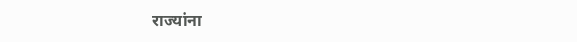राज्यांना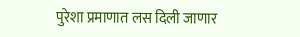पुरेशा प्रमाणात लस दिली जाणार